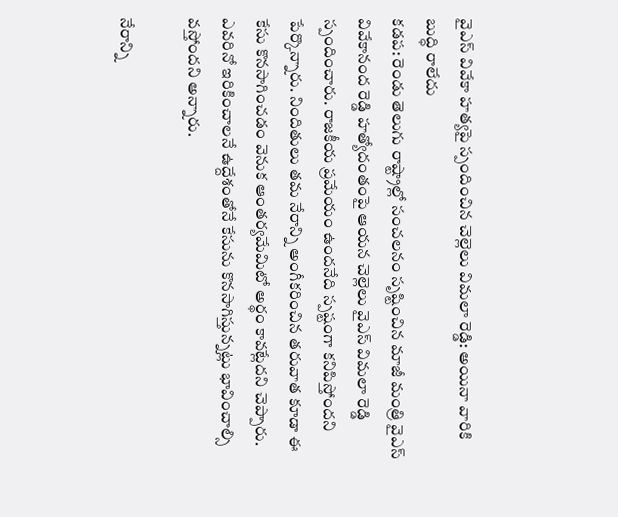వైఎస్ వివేకా హత్యపై స్పందించిన చెల్లెలు విమలా రెడ్డి: అయినా వారికి బుద్ధి రాలేదు
కడప: రెండు తెలుగు రాష్ట్రాల్లో సంచలనం సృష్టించిన మాజీ మంత్రి వైఎస్ వివేకానంద రెడ్డి హత్యోదంతంపై ఆయన చెల్లెలు వైఎస్ విమలా రెడ్డి స్పందించారు. రాజకీయ ప్రమేయం ఉందనేది స్పష్టంగా కనిపిస్తోందని పేర్కొన్నారు. నిందితులు తమ నేరాన్ని అంగీకరించిన తరువాత కూడా ఈ కేసు కొనసాగించడం వెనుక ఆంతర్యమేమిటో అర్థం కావట్లేదని చెప్పారు. ఎవరినో ఇరికించాలనే ఉద్దేశంతోనే కేసును కొనసాగిస్తున్నట్లు భావించాల్సి వస్తోందని అన్నారు.

నేరాన్ని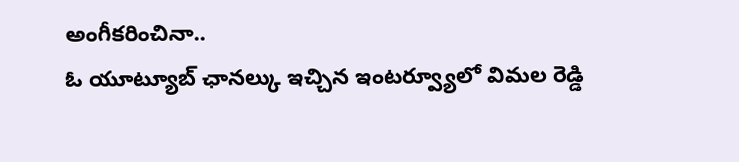అంగీకరించినా..
ఓ యూట్యూబ్ ఛానల్కు ఇచ్చిన ఇంటర్వ్యూలో విమల రెడ్డి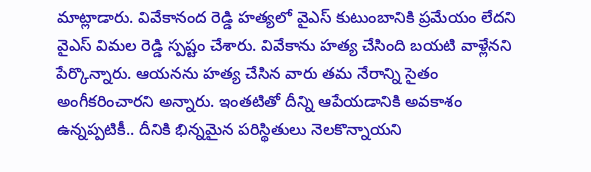మాట్లాడారు. వివేకానంద రెడ్డి హత్యలో వైఎస్ కుటుంబానికి ప్రమేయం లేదని వైఎస్ విమల రెడ్డి స్పష్టం చేశారు. వివేకాను హత్య చేసింది బయటి వాళ్లేనని పేర్కొన్నారు. ఆయనను హత్య చేసిన వారు తమ నేరాన్ని సైతం అంగీకరించారని అన్నారు. ఇంతటితో దీన్ని ఆపేయడానికి అవకాశం ఉన్నప్పటికీ.. దీనికి భిన్నమైన పరిస్థితులు నెలకొన్నాయని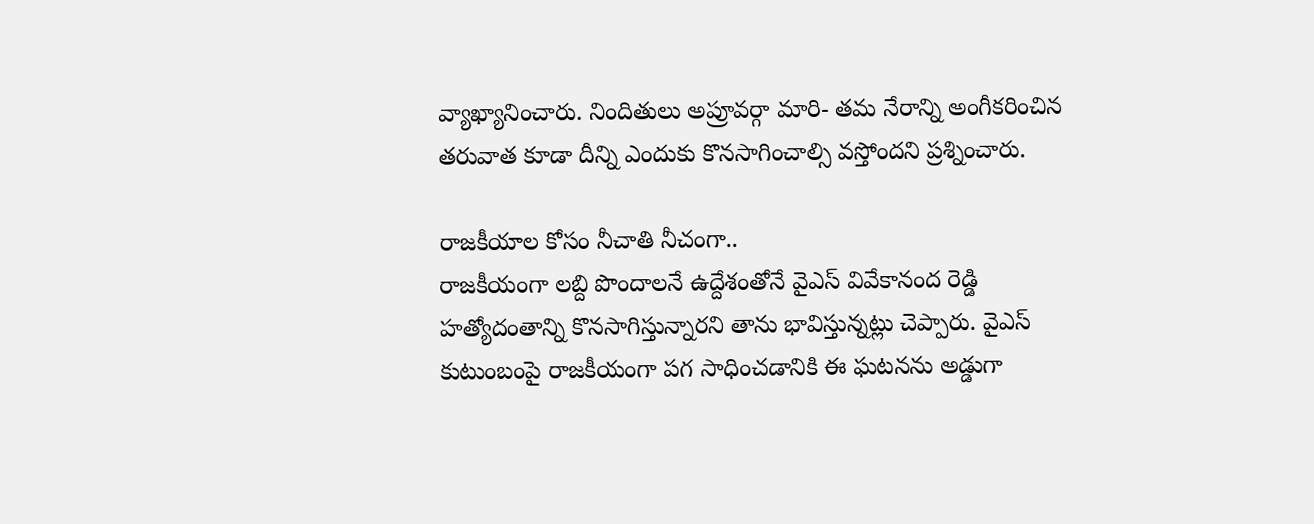వ్యాఖ్యానించారు. నిందితులు అప్రూవర్గా మారి- తమ నేరాన్ని అంగీకరించిన తరువాత కూడా దీన్ని ఎందుకు కొనసాగించాల్సి వస్తోందని ప్రశ్నించారు.

రాజకీయాల కోసం నీచాతి నీచంగా..
రాజకీయంగా లబ్ది పొందాలనే ఉద్దేశంతోనే వైఎస్ వివేకానంద రెడ్డి హత్యోదంతాన్ని కొనసాగిస్తున్నారని తాను భావిస్తున్నట్లు చెప్పారు. వైఎస్ కుటుంబంపై రాజకీయంగా పగ సాధించడానికి ఈ ఘటనను అడ్డుగా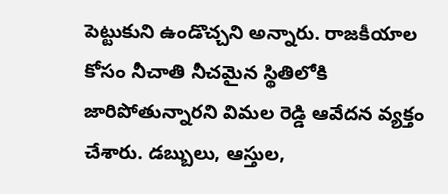పెట్టుకుని ఉండొచ్చని అన్నారు. రాజకీయాల కోసం నీచాతి నీచమైన స్థితిలోకి జారిపోతున్నారని విమల రెడ్డి ఆవేదన వ్యక్తం చేశారు. డబ్బులు, ఆస్తుల,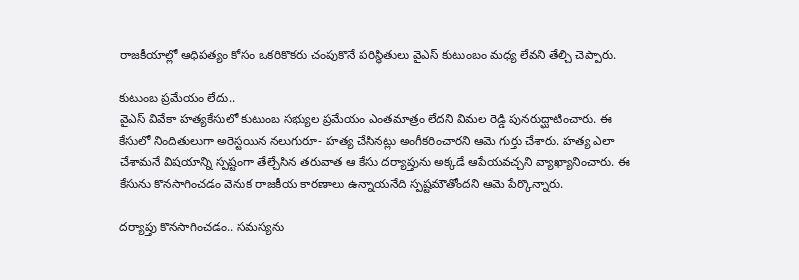రాజకీయాల్లో ఆధిపత్యం కోసం ఒకరికొకరు చంపుకొనే పరిస్థితులు వైఎస్ కుటుంబం మధ్య లేవని తేల్చి చెప్పారు.

కుటుంబ ప్రమేయం లేదు..
వైఎస్ వివేకా హత్యకేసులో కుటుంబ సభ్యుల ప్రమేయం ఎంతమాత్రం లేదని విమల రెడ్డి పునరుద్ఘాటించారు. ఈ కేసులో నిందితులుగా అరెస్టయిన నలుగురూ- హత్య చేసినట్లు అంగీకరించారని ఆమె గుర్తు చేశారు. హత్య ఎలా చేశామనే విషయాన్ని స్పష్టంగా తేల్చేసిన తరువాత ఆ కేసు దర్యాప్తును అక్కడే ఆపేయవచ్చని వ్యాఖ్యానించారు. ఈ కేసును కొనసాగించడం వెనుక రాజకీయ కారణాలు ఉన్నాయనేది స్పష్టమౌతోందని ఆమె పేర్కొన్నారు.

దర్యాప్తు కొనసాగించడం.. సమస్యను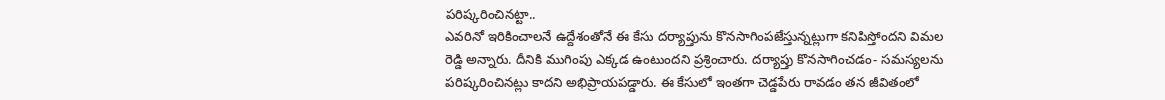పరిష్కరించినట్టా..
ఎవరినో ఇరికించాలనే ఉద్దేశంతోనే ఈ కేసు దర్యాప్తును కొనసాగింపజేస్తున్నట్లుగా కనిపిస్తోందని విమల రెడ్డి అన్నారు. దీనికి ముగింపు ఎక్కడ ఉంటుందని ప్రశ్రించారు. దర్యాప్తు కొనసాగించడం- సమస్యలను పరిష్కరించినట్లు కాదని అభిప్రాయపడ్డారు. ఈ కేసులో ఇంతగా చెడ్డపేరు రావడం తన జీవితంలో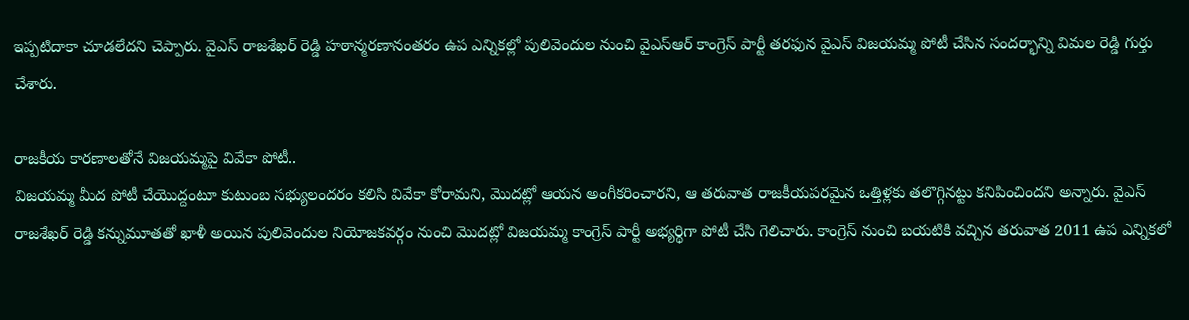ఇప్పటిదాకా చూడలేదని చెప్పారు. వైఎస్ రాజశేఖర్ రెడ్డి హఠాన్మరణానంతరం ఉప ఎన్నికల్లో పులివెందుల నుంచి వైఎస్ఆర్ కాంగ్రెస్ పార్టీ తరఫున వైఎస్ విజయమ్మ పోటీ చేసిన సందర్భాన్ని విమల రెడ్డి గుర్తు చేశారు.

రాజకీయ కారణాలతోనే విజయమ్మపై వివేకా పోటీ..
విజయమ్మ మీద పోటీ చేయొద్దంటూ కుటుంబ సభ్యులందరం కలిసి వివేకా కోరామని, మొదట్లో ఆయన అంగీకరించారని, ఆ తరువాత రాజకీయపరమైన ఒత్తిళ్లకు తలొగ్గినట్టు కనిపించిందని అన్నారు. వైఎస్ రాజశేఖర్ రెడ్డి కన్నుమూతతో ఖాళీ అయిన పులివెందుల నియోజకవర్గం నుంచి మొదట్లో విజయమ్మ కాంగ్రెస్ పార్టీ అభ్యర్థిగా పోటీ చేసి గెలిచారు. కాంగ్రెస్ నుంచి బయటికి వచ్చిన తరువాత 2011 ఉప ఎన్నికలో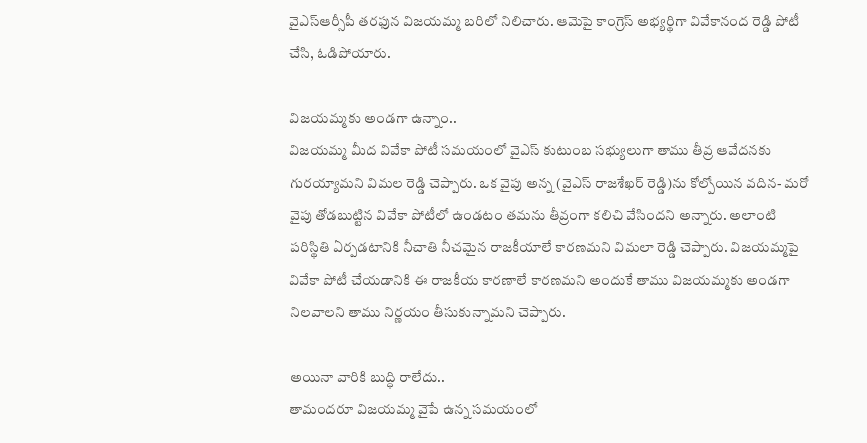వైఎస్ఆర్సీపీ తరఫున విజయమ్మ బరిలో నిలిచారు. ఆమెపై కాంగ్రెస్ అభ్యర్థిగా వివేకానంద రెడ్డి పోటీ చేసి, ఓడిపోయారు.

విజయమ్మకు అండగా ఉన్నాం..
విజయమ్మ మీద వివేకా పోటీ సమయంలో వైఎస్ కుటుంబ సభ్యులుగా తాము తీవ్ర ఆవేదనకు గురయ్యామని విమల రెడ్డి చెప్పారు. ఒక వైపు అన్న (వైఎస్ రాజశేఖర్ రెడ్డి)ను కోల్పోయిన వదిన- మరో వైపు తోడబుట్టిన వివేకా పోటీలో ఉండటం తమను తీవ్రంగా కలిచి వేసిందని అన్నారు. అలాంటి పరిస్థితి ఏర్పడటానికి నీచాతి నీచమైన రాజకీయాలే కారణమని విమలా రెడ్డి చెప్పారు. విజయమ్మపై వివేకా పోటీ చేయడానికి ఈ రాజకీయ కారణాలే కారణమని అందుకే తాము విజయమ్మకు అండగా నిలవాలని తాము నిర్ణయం తీసుకున్నామని చెప్పారు.

అయినా వారికి బుద్ధి రాలేదు..
తామందరూ విజయమ్మ వైపే ఉన్న సమయంలో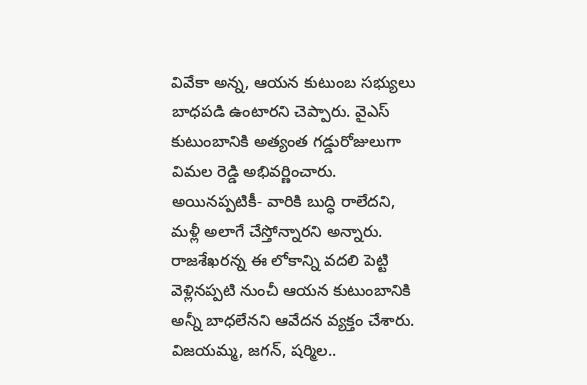వివేకా అన్న, ఆయన కుటుంబ సభ్యులు బాధపడి ఉంటారని చెప్పారు. వైఎస్ కుటుంబానికి అత్యంత గడ్డురోజులుగా విమల రెడ్డి అభివర్ణించారు. అయినప్పటికీ- వారికి బుద్ధి రాలేదని, మళ్లీ అలాగే చేస్తోన్నారని అన్నారు. రాజశేఖరన్న ఈ లోకాన్ని వదలి పెట్టి వెళ్లినప్పటి నుంచీ ఆయన కుటుంబానికి అన్నీ బాధలేనని ఆవేదన వ్యక్తం చేశారు. విజయమ్మ, జగన్, షర్మిల..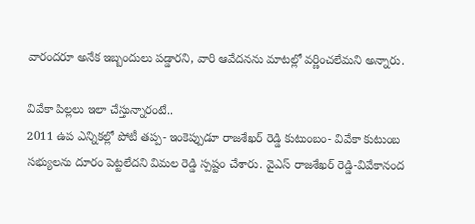వారందరూ అనేక ఇబ్బందులు పడ్డారని, వారి ఆవేదనను మాటల్లో వర్ణించలేమని అన్నారు.

వివేకా పిల్లలు ఇలా చేస్తున్నారంటే..
2011 ఉప ఎన్నికల్లో పోటీ తప్ప- ఇంకెప్పుడూ రాజశేఖర్ రెడ్డి కుటుంబం- వివేకా కుటుంబ సభ్యులను దూరం పెట్టలేదని విమల రెడ్డి స్పష్టం చేశారు. వైఎస్ రాజశేఖర్ రెడ్డి-వివేకానంద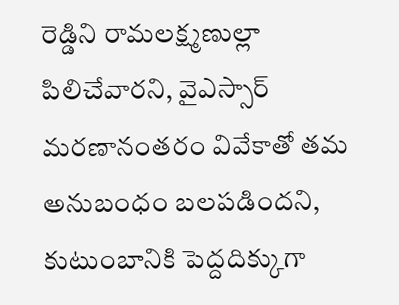రెడ్డిని రామలక్ష్మణుల్లా పిలిచేవారని, వైఎస్సార్ మరణానంతరం వివేకాతో తమ అనుబంధం బలపడిందని, కుటుంబానికి పెద్దదిక్కుగా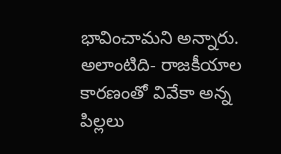భావించామని అన్నారు. అలాంటిది- రాజకీయాల కారణంతో వివేకా అన్న పిల్లలు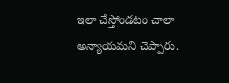ఇలా చేస్తోండటం చాలా అన్యాయమని చెప్పారు.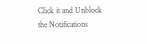Click it and Unblock the Notifications